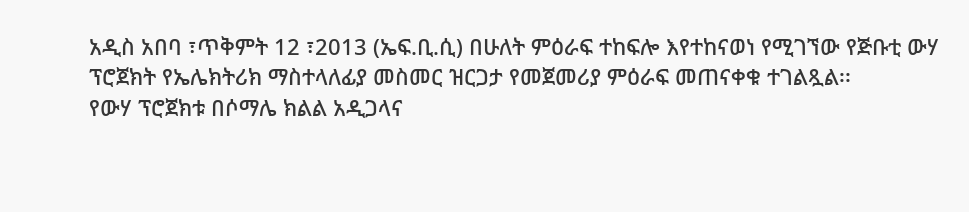አዲስ አበባ ፣ጥቅምት 12 ፣2013 (ኤፍ.ቢ.ሲ) በሁለት ምዕራፍ ተከፍሎ እየተከናወነ የሚገኘው የጅቡቲ ውሃ ፕሮጀክት የኤሌክትሪክ ማስተላለፊያ መስመር ዝርጋታ የመጀመሪያ ምዕራፍ መጠናቀቁ ተገልጿል፡፡
የውሃ ፕሮጀክቱ በሶማሌ ክልል አዲጋላና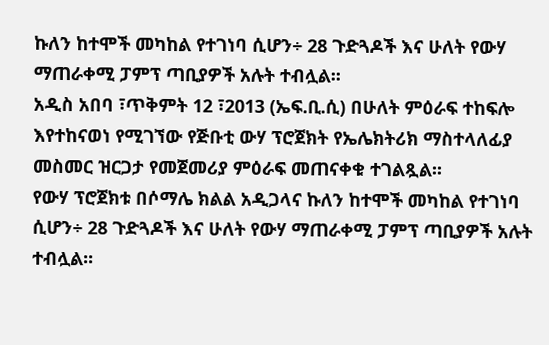ኩለን ከተሞች መካከል የተገነባ ሲሆን÷ 28 ጉድጓዶች እና ሁለት የውሃ ማጠራቀሚ ፓምፕ ጣቢያዎች አሉት ተብሏል፡፡
አዲስ አበባ ፣ጥቅምት 12 ፣2013 (ኤፍ.ቢ.ሲ) በሁለት ምዕራፍ ተከፍሎ እየተከናወነ የሚገኘው የጅቡቲ ውሃ ፕሮጀክት የኤሌክትሪክ ማስተላለፊያ መስመር ዝርጋታ የመጀመሪያ ምዕራፍ መጠናቀቁ ተገልጿል፡፡
የውሃ ፕሮጀክቱ በሶማሌ ክልል አዲጋላና ኩለን ከተሞች መካከል የተገነባ ሲሆን÷ 28 ጉድጓዶች እና ሁለት የውሃ ማጠራቀሚ ፓምፕ ጣቢያዎች አሉት ተብሏል፡፡